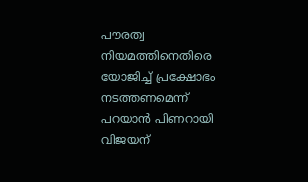പൗരത്വ നിയമത്തിനെതിരെ യോജിച്ച് പ്രക്ഷോഭം നടത്തണമെന്ന് പറയാൻ പിണറായി വിജയന്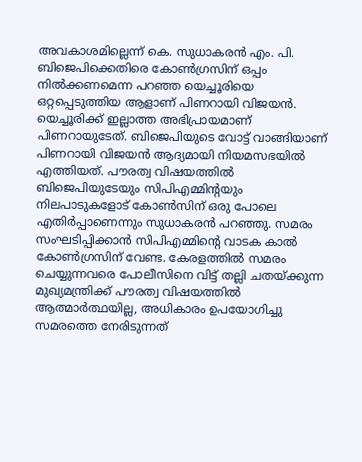അവകാശമില്ലെന്ന് കെ. സുധാകരൻ എം. പി.
ബിജെപിക്കെതിരെ കോൺഗ്രസിന് ഒപ്പം നിൽക്കണമെന്ന പറഞ്ഞ യെച്ചൂരിയെ ഒറ്റപ്പെടുത്തിയ ആളാണ് പിണറായി വിജയൻ. യെച്ചൂരിക്ക് ഇല്ലാത്ത അഭിപ്രായമാണ് പിണറായുടേത്. ബിജെപിയുടെ വോട്ട് വാങ്ങിയാണ് പിണറായി വിജയൻ ആദ്യമായി നിയമസഭയിൽ എത്തിയത്. പൗരത്വ വിഷയത്തിൽ ബിജെപിയുടേയും സിപിഎമ്മിന്റയും നിലപാടുകളോട് കോൺസിന് ഒരു പോലെ എതിർപ്പാണെന്നും സുധാകരൻ പറഞ്ഞു. സമരം സംഘടിപ്പിക്കാൻ സിപിഎമ്മിന്റെ വാടക കാൽ കോൺഗ്രസിന് വേണ്ട. കേരളത്തിൽ സമരം ചെയ്യുന്നവരെ പോലീസിനെ വിട്ട് തല്ലി ചതയ്ക്കുന്ന മുഖ്യമന്ത്രിക്ക് പൗരത്വ വിഷയത്തിൽ ആത്മാർത്ഥയില്ല, അധികാരം ഉപയോഗിച്ചു സമരത്തെ നേരിടുന്നത്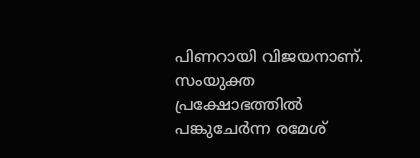പിണറായി വിജയനാണ്. സംയുക്ത പ്രക്ഷോഭത്തിൽ പങ്കുചേർന്ന രമേശ്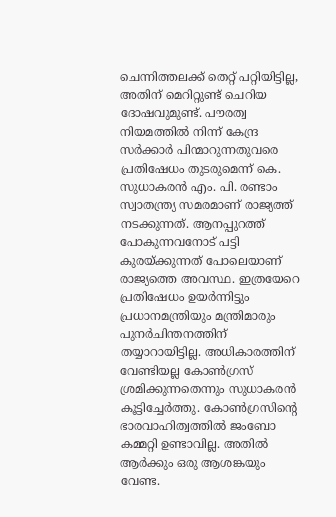ചെന്നിത്തലക്ക് തെറ്റ് പറ്റിയിട്ടില്ല, അതിന് മെറിറ്റുണ്ട് ചെറിയ ദോഷവുമുണ്ട്. പൗരത്വ നിയമത്തിൽ നിന്ന് കേന്ദ്ര സർക്കാർ പിന്മാറുന്നതുവരെ പ്രതിഷേധം തുടരുമെന്ന് കെ. സുധാകരൻ എം. പി. രണ്ടാം സ്വാതന്ത്ര്യ സമരമാണ് രാജ്യത്ത് നടക്കുന്നത്. ആനപ്പുറത്ത് പോകുന്നവനോട് പട്ടി കുരയ്ക്കുന്നത് പോലെയാണ് രാജ്യത്തെ അവസ്ഥ. ഇത്രയേറെ പ്രതിഷേധം ഉയർന്നിട്ടും പ്രധാനമന്ത്രിയും മന്ത്രിമാരും പുനർചിന്തനത്തിന് തയ്യാറായിട്ടില്ല. അധികാരത്തിന് വേണ്ടിയല്ല കോൺഗ്രസ് ശ്രമിക്കുന്നതെന്നും സുധാകരൻ കൂട്ടിച്ചേർത്തു. കോൺഗ്രസിന്റെ ഭാരവാഹിത്വത്തിൽ ജംബോ കമ്മറ്റി ഉണ്ടാവില്ല. അതിൽ ആർക്കും ഒരു ആശങ്കയും വേണ്ട.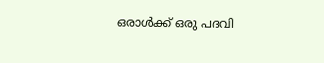ഒരാൾക്ക് ഒരു പദവി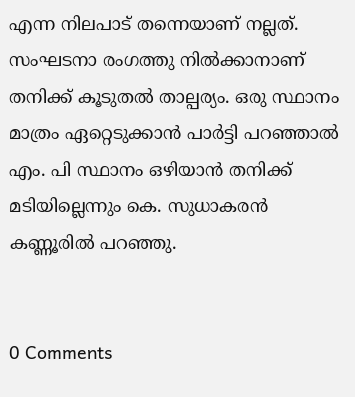എന്ന നിലപാട് തന്നെയാണ് നല്ലത്. സംഘടനാ രംഗത്തു നിൽക്കാനാണ് തനിക്ക് കൂടുതൽ താല്പര്യം. ഒരു സ്ഥാനം മാത്രം ഏറ്റെടുക്കാൻ പാർട്ടി പറഞ്ഞാൽ എം. പി സ്ഥാനം ഒഴിയാൻ തനിക്ക് മടിയില്ലെന്നും കെ. സുധാകരൻ കണ്ണൂരിൽ പറഞ്ഞു.


0 Comments